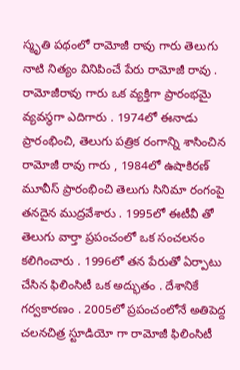స్మృతి పథంలో రామోజీ రావు గారు తెలుగు నాటి నిత్యం వినిపించే పేరు రామోజీ రావు . రామోజీరావు గారు ఒక వ్యక్తిగా ప్రారంభమై వ్యవస్థగా ఎదిగారు . 1974లో ఈనాడు ప్రారంభించి, తెలుగు పత్రిక రంగాన్ని శాసించిన రామోజీ రావు గారు , 1984లో ఉషాకిరణ్ మూవీస్ ప్రారంభించి తెలుగు సినిమా రంగంపై తనదైన ముద్రవేశారు . 1995లో ఈటీవీ తో తెలుగు వార్తా ప్రపంచంలో ఒక సంచలనం కలిగించారు . 1996లో తన పేరుతో ఏర్పాటు చేసిన ఫిలింసిటీ ఒక అద్భుతం . దేశానికే గర్వకారణం . 2005లో ప్రపంచంలోనే అతిపెద్ద చలనచిత్ర స్టూడియో గా రామోజీ ఫిలింసిటీ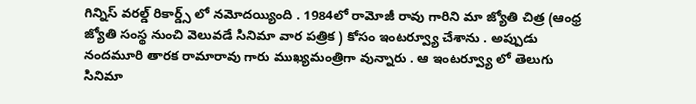గిన్నిస్ వరల్డ్ రికార్డ్స్ లో నమోదయ్యింది . 1984లో రామోజీ రావు గారిని మా జ్యోతి చిత్ర (ఆంధ్ర జ్యోతి సంస్థ నుంచి వెలువడే సినిమా వార పత్రిక ) కోసం ఇంటర్వ్యూ చేశాను . అప్పుడు నందమూరి తారక రామారావు గారు ముఖ్యమంత్రిగా వున్నారు . ఆ ఇంటర్వ్యూ లో తెలుగు సినిమా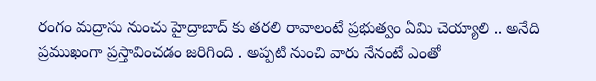రంగం మద్రాసు నుంచు హైద్రాబాద్ కు తరలి రావాలంటే ప్రభుత్వం ఏమి చెయ్యాలి .. అనేది ప్రముఖంగా ప్రస్తావించడం జరిగింది . అప్పటి నుంచి వారు నేనంటే ఎంతో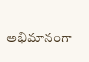అభిమానంగా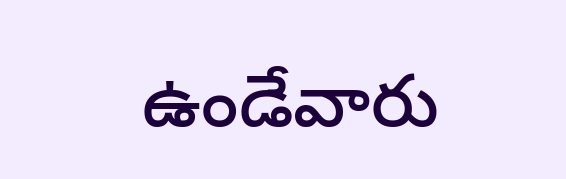ఉండేవారు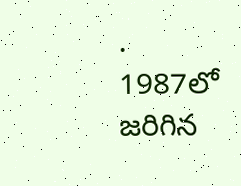. 1987లో జరిగిన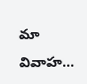మా వివాహ...